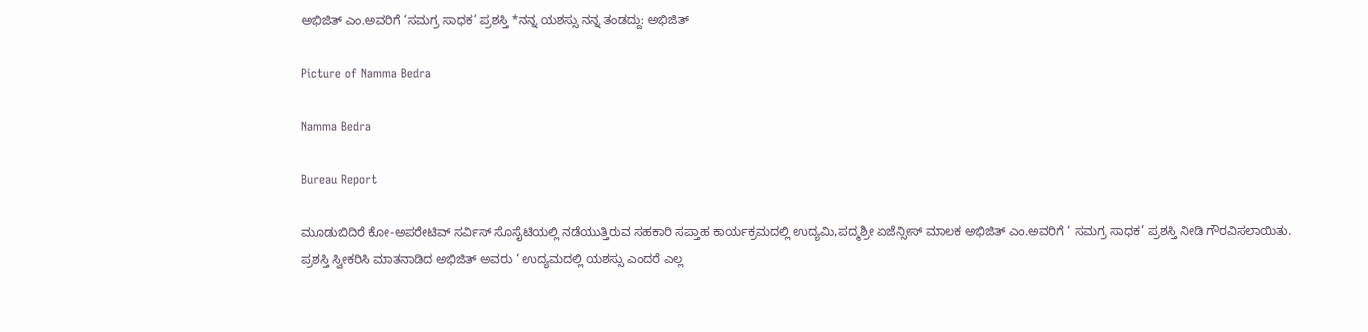ಅಭಿಜಿತ್ ಎಂ.ಅವರಿಗೆ ‘ಸಮಗ್ರ ಸಾಧಕ’ ಪ್ರಶಸ್ತಿ *ನನ್ನ ಯಶಸ್ಸು ನನ್ನ ತಂಡದ್ದು: ಅಭಿಜಿತ್

Picture of Namma Bedra

Namma Bedra

Bureau Report

ಮೂಡುಬಿದಿರೆ ಕೋ-ಅಪರೇಟಿವ್ ಸರ್ವಿಸ್ ಸೊಸೈಟಿಯಲ್ಲಿ ನಡೆಯುತ್ತಿರುವ ಸಹಕಾರಿ ಸಪ್ತಾಹ ಕಾರ್ಯಕ್ರಮದಲ್ಲಿ ಉದ್ಯಮಿ,ಪದ್ಮಶ್ರೀ ಏಜೆನ್ಸೀಸ್ ಮಾಲಕ ಅಭಿಜಿತ್ ಎಂ.ಅವರಿಗೆ ‘ ಸಮಗ್ರ ಸಾಧಕ’ ಪ್ರಶಸ್ತಿ ನೀಡಿ ಗೌರವಿಸಲಾಯಿತು.
ಪ್ರಶಸ್ತಿ ಸ್ವೀಕರಿಸಿ ಮಾತನಾಡಿದ ಅಭಿಜಿತ್ ಅವರು ‘ ಉದ್ಯಮದಲ್ಲಿ ಯಶಸ್ಸು ಎಂದರೆ ಎಲ್ಲ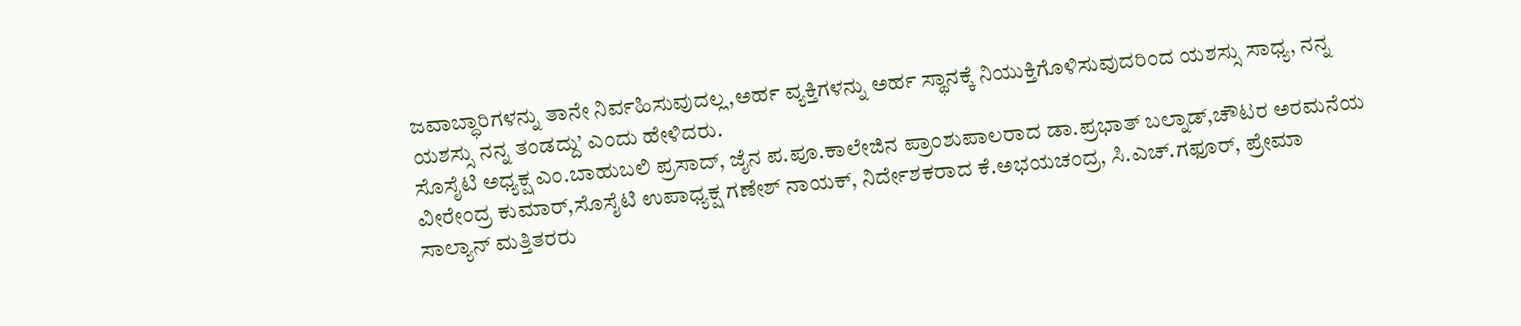ಜವಾಬ್ಧಾರಿಗಳನ್ನು ತಾನೇ ನಿರ್ವಹಿಸುವುದಲ್ಲ,ಅರ್ಹ ವ್ಯಕ್ತಿಗಳನ್ನು ಅರ್ಹ ಸ್ಥಾನಕ್ಕೆ ನಿಯುಕ್ತಿಗೊಳಿಸುವುದರಿಂದ ಯಶಸ್ಸು ಸಾಧ್ಯ, ನನ್ನ ಯಶಸ್ಸು ನನ್ನ ತಂಡದ್ದು’ ಎಂದು ಹೇಳಿದರು.
ಸೊಸೈಟಿ ಅಧ್ಯಕ್ಷ ಎಂ.ಬಾಹುಬಲಿ ಪ್ರಸಾದ್, ಜೈನ ಪ.ಪೂ.ಕಾಲೇಜಿನ ಪ್ರಾಂಶುಪಾಲರಾದ ಡಾ.ಪ್ರಭಾತ್ ಬಲ್ನಾಡ್,ಚೌಟರ ಅರಮನೆಯ ವೀರೇಂದ್ರ ಕುಮಾರ್,ಸೊಸೈಟಿ ಉಪಾಧ್ಯಕ್ಷ ಗಣೇಶ್ ನಾಯಕ್, ನಿರ್ದೇಶಕರಾದ ಕೆ.ಅಭಯಚಂದ್ರ, ಸಿ.ಎಚ್.ಗಫೂರ್, ಪ್ರೇಮಾ ಸಾಲ್ಯಾನ್ ಮತ್ತಿತರರು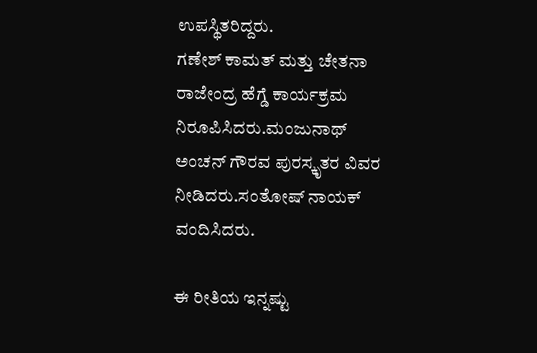ಉಪಸ್ಥಿತರಿದ್ದರು.
ಗಣೇಶ್ ಕಾಮತ್ ಮತ್ತು ಚೇತನಾ ರಾಜೇಂದ್ರ ಹೆಗ್ಡೆ ಕಾರ್ಯಕ್ರಮ ನಿರೂಪಿಸಿದರು.ಮಂಜುನಾಥ್ ಅಂಚನ್ ಗೌರವ ಪುರಸ್ಕೃತರ ವಿವರ ನೀಡಿದರು.ಸಂತೋಷ್ ನಾಯಕ್ ವಂದಿಸಿದರು.

ಈ ರೀತಿಯ ಇನ್ನಷ್ಟು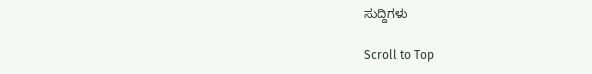ಸುದ್ದಿಗಳು

Scroll to Top